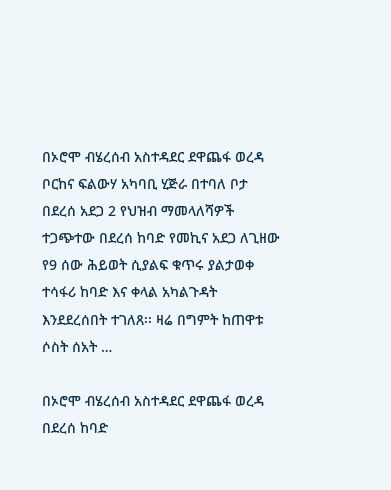በኦሮሞ ብሄረሰብ አስተዳደር ደዋጨፋ ወረዳ ቦርከና ፍልውሃ አካባቢ ሂጅራ በተባለ ቦታ በደረሰ አደጋ 2 የህዝብ ማመላለሻዎች ተጋጭተው በደረሰ ከባድ የመኪና አደጋ ለጊዘው የ9 ሰው ሕይወት ሲያልፍ ቁጥሩ ያልታወቀ ተሳፋሪ ከባድ እና ቀላል አካልጉዳት እንደደረሰበት ተገለጸ፡፡ ዛሬ በግምት ከጠዋቱ ሶስት ሰአት …

በኦሮሞ ብሄረሰብ አስተዳደር ደዋጨፋ ወረዳ በደረሰ ከባድ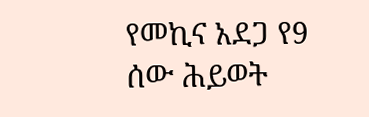የመኪና አደጋ የ9 ሰው ሕይወት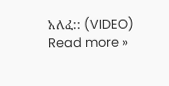አለፈ:: (VIDEO) Read more »